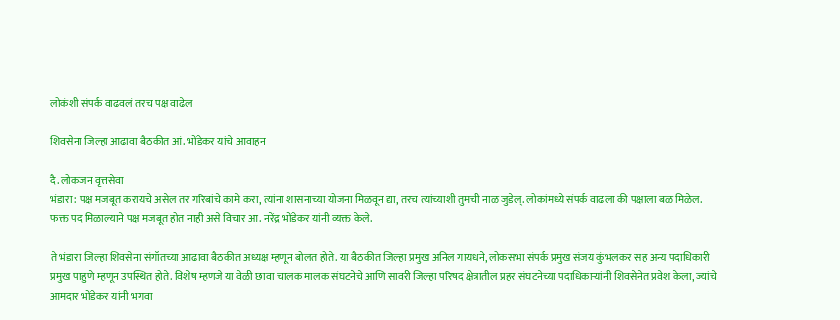लोकंशी संपर्क वाढवलं तरच पक्ष वाढेल

शिवसेना जिल्हा आढावा बैठकीत आं. भोंडेकर यांचे आवाहन

दै. लोकजन वृत्तसेवा
भंडारा: पक्ष मजबूत करायचे असेल तर गरिबांचे कामे करा, त्यांना शासनाच्या योजना मिळवून द्या, तरच त्यांच्याशी तुमची नाळ जुडेल्. लोकांमध्ये संपर्क वाढला की पक्षाला बळ मिळेल. फक्त पद मिळाल्याने पक्ष मजबूत होत नाही असे विचार आ. नरेंद्र भोंडेकर यांनी व्यक्त केले.

ते भंडारा जिल्हा शिवसेना संगॉतच्या आढावा बैठकीत अध्यक्ष म्हणून बोलत होते. या बैठकीत जिल्हा प्रमुख अनिल गायधने, लोकसभा संपर्क प्रमुख संजय कुंभलकर सह अन्य पदाधिकारी प्रमुख पाहुणे म्हणून उपस्थित होते. विशेष म्हणजे या वेळी छावा चालक मालक संघटनेचे आणि सावरी जिल्हा परिषद क्षेत्रातील प्रहर संघटनेच्या पदाधिकाऱ्यांनी शिवसेनेत प्रवेश केला, ज्यांचे आमदार भोंडेकर यांनी भगवा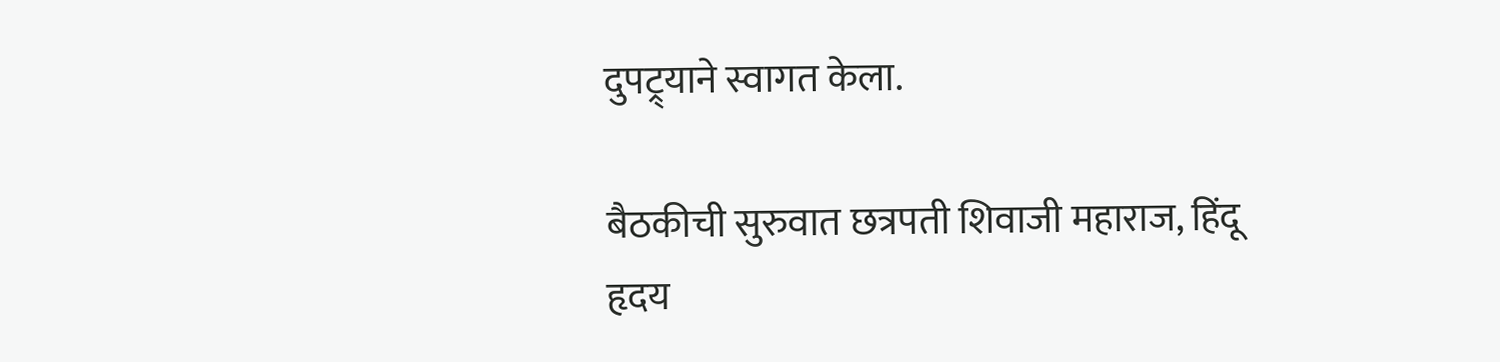दुपट्र्याने स्वागत केला.

बैठकीची सुरुवात छत्रपती शिवाजी महाराज, हिंदू हृदय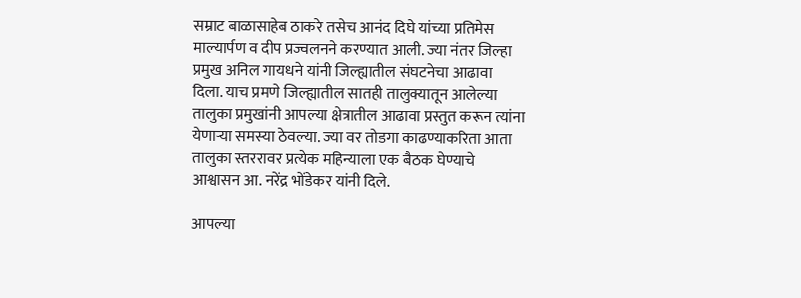सम्राट बाळासाहेब ठाकरे तसेच आनंद दिघे यांच्या प्रतिमेस माल्यार्पण व दीप प्रज्वलनने करण्यात आली. ज्या नंतर जिल्हा प्रमुख अनिल गायधने यांनी जिल्ह्यातील संघटनेचा आढावा दिला. याच प्रमणे जिल्ह्यातील सातही तालुक्यातून आलेल्या तालुका प्रमुखांनी आपल्या क्षेत्रातील आढावा प्रस्तुत करून त्यांना येणाऱ्या समस्या ठेवल्या. ज्या वर तोडगा काढण्याकरिता आता तालुका स्तररावर प्रत्येक महिन्याला एक बैठक घेण्याचे आश्वासन आ. नरेंद्र भोंडेकर यांनी दिले.

आपल्या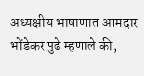अध्यक्षीय भाषाणात आमदार भोंडेकर पुढे म्हणाले की,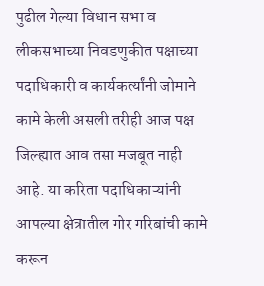पुढील गेल्या विधान सभा व लीकसभाच्या निवडणुकीत पक्षाच्या पदाधिकारी व कार्यकर्त्यांनी जोमाने कामे केली असली तरीही आज पक्ष जिल्ह्यात आव तसा मजबूत नाही आहे. या करिता पदाधिकाऱ्यांनी आपल्या क्षेत्रातील गोर गरिबांची कामे करून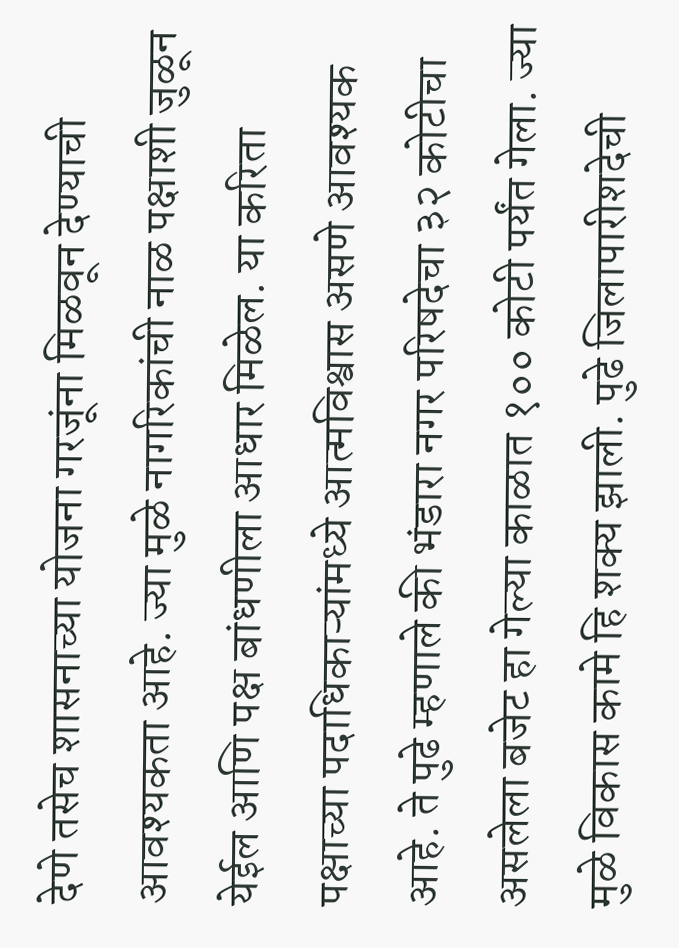देणे तसेच शासनाच्या योजना गरजूंना मिळवून देण्याची आवश्यकता आहे. ज्या मुळे नागरिकांची नाळ पक्षाशी जुळून येईल आणि पक्ष बांधणीला आधार मिळेल. या करिता पक्षाच्या पदाधिकाऱ्यांमध्ये आत्मविश्वास असणे आवश्यक आहे. ते पुढे म्हणाले की भंडारा नगर परिषदेचा ३२ कोटीचा असलेला बजेट हा गेल्या काळात १०० कोटी पर्यंत गेला. ज्या मुळे विकास कामे हि शक्य झाली. पुढे जिलापारीशदेची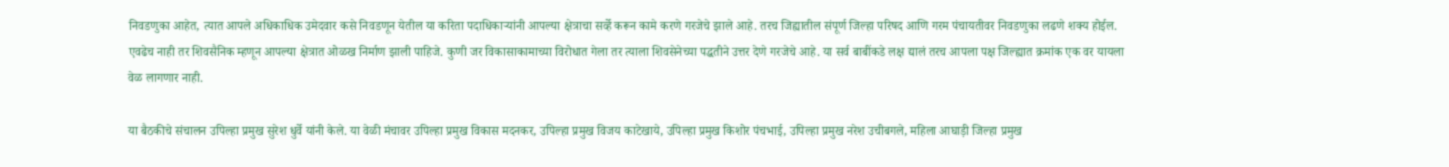निवडणुका आहेत, त्यात आपले अधिकाधिक उमेदवार कसे निवडणून येतील या करिता पदाधिकाऱ्यांनी आपल्या क्षेत्राचा सर्व्हे करून कामे करणे गरजेचे झाले आहे. तरच जिह्यातील संपूर्ण जिल्हा परिषद आणि गरम पंचायतीवर निवडणुका लढणे शक्य होईल. एवढेच नाही तर शिवसैनिक म्हणून आपल्या क्षेत्रात ओळख निर्माण झाली पाहिजे. कुणी जर विकासाकामाच्या विरोधात गेला तर त्याला शिवसेनेच्या पद्धतीने उत्तर देणे गरजेचे आहे. या सर्व बाबींकडे लक्ष द्यालं तरच आपला पक्ष जिल्ह्यात क्रमांक एक वर यायला वेळ लागणार नाही.

या बैठकीचे संचालन उपिल्हा प्रमुख सुरेश धुर्वे यांनी केले. या वेळी मंचावर उपिल्हा प्रमुख विकास मदनकर, उपिल्हा प्रमुख विजय काटेखाये, उपिल्हा प्रमुख किशोर पंचभाई, उपिल्हा प्रमुख नरेश उचीबगले, महिला आघाड़ी जिल्हा प्रमुख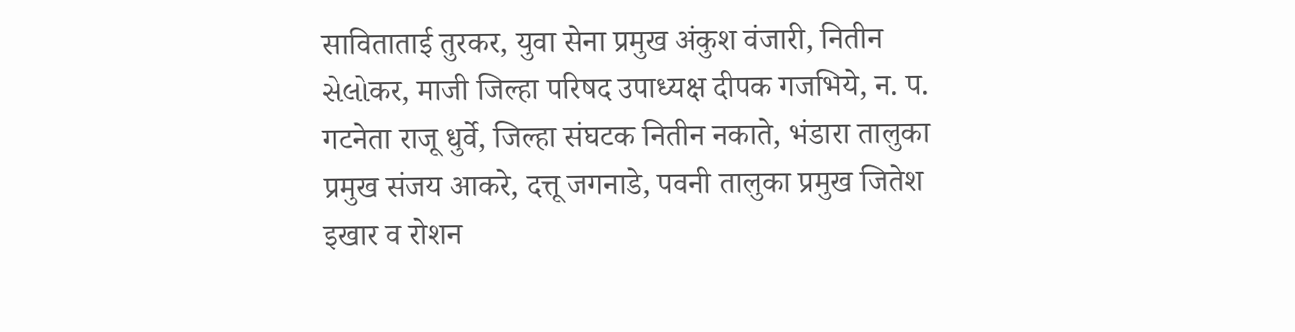साविताताई तुरकर, युवा सेना प्रमुख अंकुश वंजारी, नितीन સેલોकर, माजी जिल्हा परिषद उपाध्यक्ष दीपक गजभिये, न. प. गटनेता राजू धुर्वे, जिल्हा संघटक नितीन नकाते, भंडारा तालुका प्रमुख संजय आकरे, दत्तू जगनाडे, पवनी तालुका प्रमुख जितेश इखार व रोशन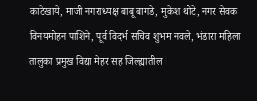काटेखाये, माजी नगराध्यक्ष बाबू बागडे, मुकेश थोटे, नगर सेवक विनयमोहन पाशिने, पूर्व विदर्भ सचिव शुभम नवले, भंडारा महिला तालुका प्रमुख विद्या मेहर सह जिल्ह्यातील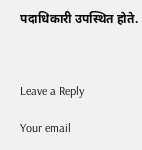पदाधिकारी उपस्थित होते.



Leave a Reply

Your email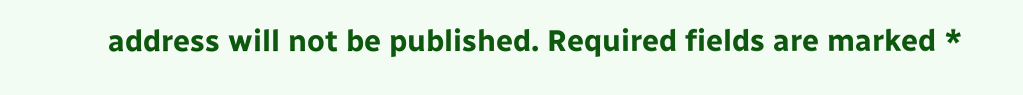address will not be published. Required fields are marked *